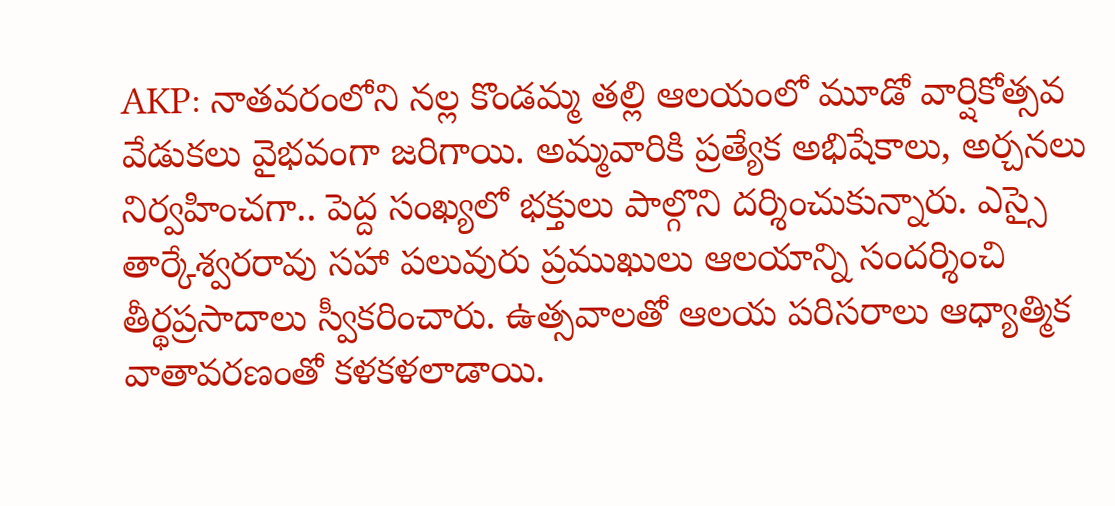AKP: నాతవరంలోని నల్ల కొండమ్మ తల్లి ఆలయంలో మూడో వార్షికోత్సవ వేడుకలు వైభవంగా జరిగాయి. అమ్మవారికి ప్రత్యేక అభిషేకాలు, అర్చనలు నిర్వహించగా.. పెద్ద సంఖ్యలో భక్తులు పాల్గొని దర్శించుకున్నారు. ఎస్సై తార్కేశ్వరరావు సహా పలువురు ప్రముఖులు ఆలయాన్ని సందర్శించి తీర్థప్రసాదాలు స్వీకరించారు. ఉత్సవాలతో ఆలయ పరిసరాలు ఆధ్యాత్మిక వాతావరణంతో కళకళలాడాయి.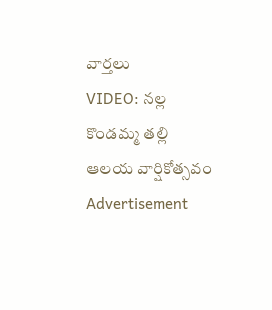వార్తలు
VIDEO: నల్ల కొండమ్మ తల్లి ఆలయ వార్షికోత్సవం
Advertisement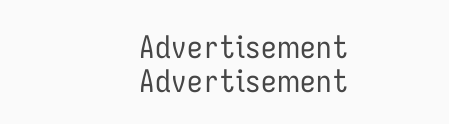Advertisement
Advertisement